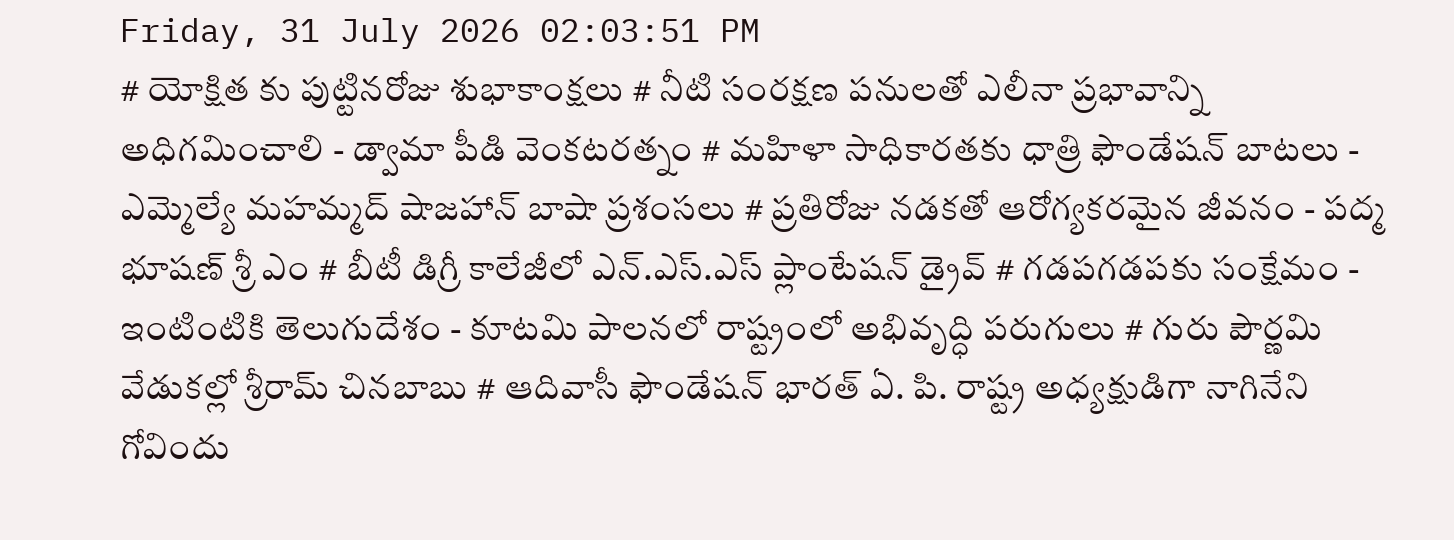Friday, 31 July 2026 02:03:51 PM
# యోక్షిత కు పుట్టినరోజు శుభాకాంక్షలు # నీటి సంరక్షణ పనులతో ఎలీనా ప్రభావాన్ని అధిగమించాలి - డ్వామా పీడి వెంకటరత్నం # మహిళా సాధికారతకు ధాత్రి ఫౌండేషన్ బాటలు - ఎమ్మెల్యే మహమ్మద్ షాజహాన్ బాషా ప్రశంసలు # ప్రతిరోజు నడకతో ఆరోగ్యకరమైన జీవనం - పద్మ భూషణ్ శ్రీ ఎం # బీటీ డిగ్రీ కాలేజీలో ఎన్.ఎస్.ఎస్ ప్లాంటేషన్ డ్రైవ్ # గడపగడపకు సంక్షేమం - ఇంటింటికి తెలుగుదేశం - కూటమి పాలనలో రాష్ట్రంలో అభివృద్ధి పరుగులు # గురు పౌర్ణమి వేడుకల్లో శ్రీరామ్ చినబాబు # ఆదివాసీ ఫౌండేషన్ భారత్ ఏ. పి. రాష్ట్ర అధ్యక్షుడిగా నాగినేని గోవిందు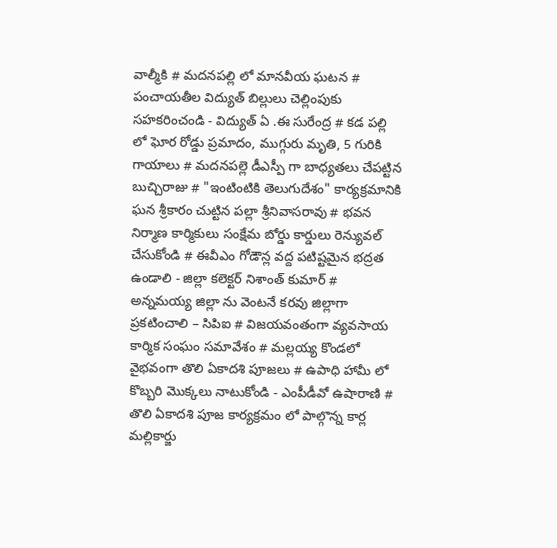వాల్మీకి # మదనపల్లి లో మానవీయ ఘటన # పంచాయతీల విద్యుత్ బిల్లులు చెల్లింపుకు సహకరించండి - విద్యుత్ ఏ .ఈ సురేంద్ర # కడ పల్లి లో ఘోర రోడ్డు ప్రమాదం, ముగ్గురు మృతి, 5 గురికి గాయాలు # మదనపల్లె డీఎస్పీ గా బాధ్యతలు చేపట్టిన బుచ్చిరాజు # "ఇంటింటికి తెలుగుదేశం" కార్యక్రమానికి ఘన శ్రీకారం చుట్టిన పల్లా శ్రీనివాసరావు # భవన నిర్మాణ కార్మికులు సంక్షేమ బోర్డు కార్డులు రెన్యువల్ చేసుకోండి # ఈవీఎం గోడౌన్ల వద్ద పటిష్టమైన భద్రత ఉండాలి - జిల్లా కలెక్టర్ నిశాంత్ కుమార్ # అన్నమయ్య జిల్లా ను వెంటనే కరవు జిల్లాగా ప్రకటించాలి – సిపిఐ # విజయవంతంగా వ్యవసాయ కార్మిక సంఘం సమావేశం # మల్లయ్య కొండలో వైభవంగా తొలి ఏకాదశి పూజలు # ఉపాధి హామీ లో కొబ్బరి మొక్కలు నాటుకోండి - ఎంపీడీవో ఉషారాణి # తొలి ఏకాదశి పూజ కార్యక్రమం లో పాల్గొన్న కార్ల మల్లికార్జు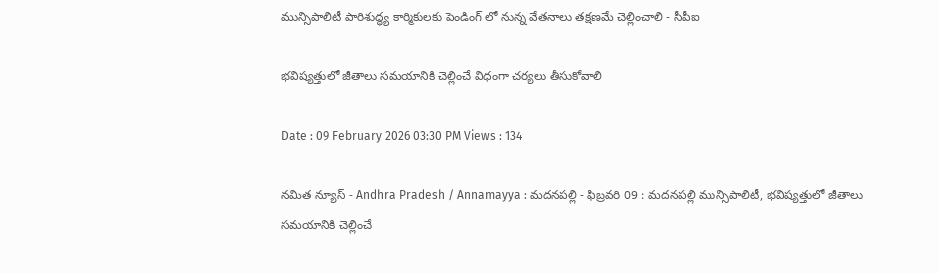మున్సిపాలిటీ పారిశుద్ధ్య కార్మికులకు పెండింగ్ లో నున్న వేతనాలు తక్షణమే చెల్లించాలి - సీపీఐ

భవిష్యత్తులో జీతాలు సమయానికి చెల్లించే విధంగా చర్యలు తీసుకోవాలి

Date : 09 February 2026 03:30 PM Views : 134

నమిత న్యూస్ - Andhra Pradesh / Annamayya : మదనపల్లి - ఫిబ్రవరి 09 : మదనపల్లి మున్సిపాలిటీ, భవిష్యత్తులో జీతాలు సమయానికి చెల్లించే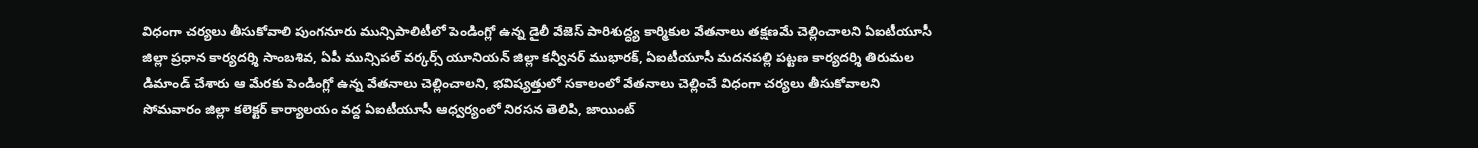విధంగా చర్యలు తీసుకోవాలి పుంగనూరు మున్సిపాలిటీలో పెండింగ్లో ఉన్న డైలీ వేజెస్ పారిశుద్ధ్య కార్మికుల వేతనాలు తక్షణమే చెల్లించాలని ఏఐటీయూసీ జిల్లా ప్రధాన కార్యదర్శి సాంబశివ, ఏపీ మున్సిపల్ వర్కర్స్ యూనియన్ జిల్లా కన్వీనర్ ముభారక్, ఏఐటీయూసీ మదనపల్లి పట్టణ కార్యదర్శి తిరుమల డిమాండ్ చేశారు ఆ మేరకు పెండింగ్లో ఉన్న వేతనాలు చెల్లించాలని, భవిష్యత్తులో సకాలంలో వేతనాలు చెల్లించే విధంగా చర్యలు తీసుకోవాలని సోమవారం జిల్లా కలెక్టర్ కార్యాలయం వద్ద ఏఐటీయూసీ ఆధ్వర్యంలో నిరసన తెలిపి, జాయింట్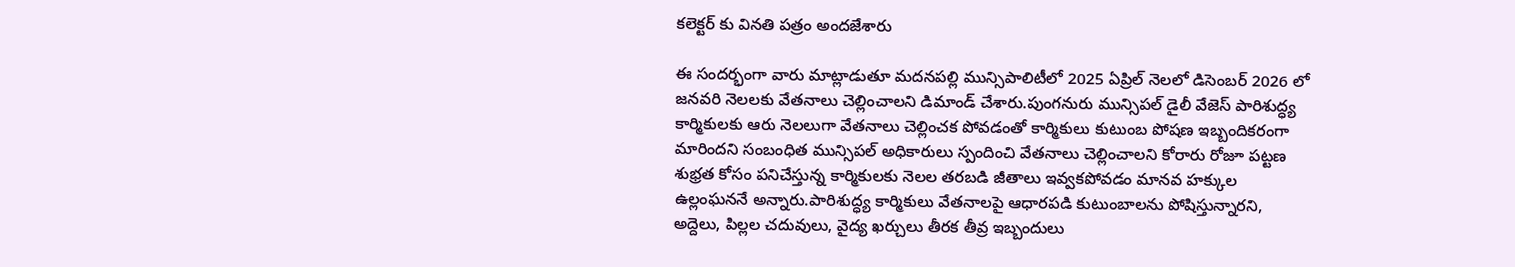కలెక్టర్ కు వినతి పత్రం అందజేశారు

ఈ సందర్భంగా వారు మాట్లాడుతూ మదనపల్లి మున్సిపాలిటీలో 2025 ఏప్రిల్ నెలలో డిసెంబర్ 2026 లో జనవరి నెలలకు వేతనాలు చెల్లించాలని డిమాండ్ చేశారు.పుంగనురు మున్సిపల్ డైలీ వేజెస్ పారిశుద్ధ్య కార్మికులకు ఆరు నెలలుగా వేతనాలు చెల్లించక పోవడంతో కార్మికులు కుటుంబ పోషణ ఇబ్బందికరంగా మారిందని సంబంధిత మున్సిపల్ అధికారులు స్పందించి వేతనాలు చెల్లించాలని కోరారు రోజూ పట్టణ శుభ్రత కోసం పనిచేస్తున్న కార్మికులకు నెలల తరబడి జీతాలు ఇవ్వకపోవడం మానవ హక్కుల ఉల్లంఘననే అన్నారు.పారిశుద్ధ్య కార్మికులు వేతనాలపై ఆధారపడి కుటుంబాలను పోషిస్తున్నారని, అద్దెలు, పిల్లల చదువులు, వైద్య ఖర్చులు తీరక తీవ్ర ఇబ్బందులు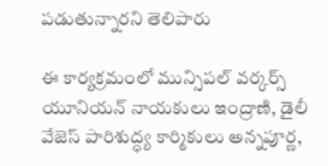పడుతున్నారని తెలిపారు

ఈ కార్యక్రమంలో మున్సిపల్ వర్కర్స్ యూనియన్ నాయకులు ఇంద్రాణి, డైలీ వేజెస్ పారిశుద్ధ్య కార్మికులు అన్నపూర్ణ,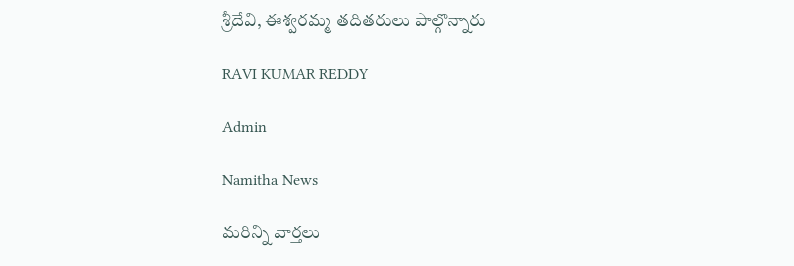శ్రీదేవి, ఈశ్వరమ్మ తదితరులు పాల్గొన్నారు

RAVI KUMAR REDDY

Admin

Namitha News

మరిన్ని వార్తలు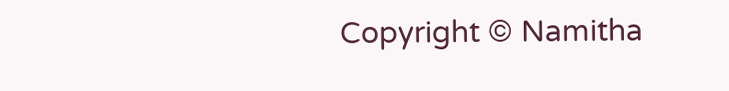Copyright © Namitha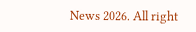News 2026. All right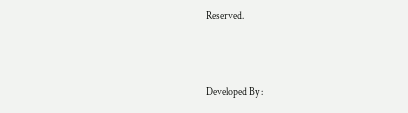Reserved.



Developed By :